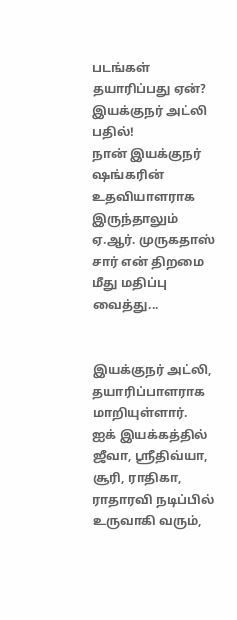படங்கள் தயாரிப்பது ஏன்? இயக்குநர் அட்லி பதில்!
நான் இயக்குநர் ஷங்கரின் உதவியாளராக இருந்தாலும் ஏ.ஆர். முருகதாஸ் சார் என் திறமை மீது மதிப்பு வைத்து...


இயக்குநர் அட்லி, தயாரிப்பாளராக மாறியுள்ளார்.
ஐக் இயக்கத்தில் ஜீவா, ஸ்ரீதிவ்யா, சூரி, ராதிகா, ராதாரவி நடிப்பில் உருவாகி வரும்,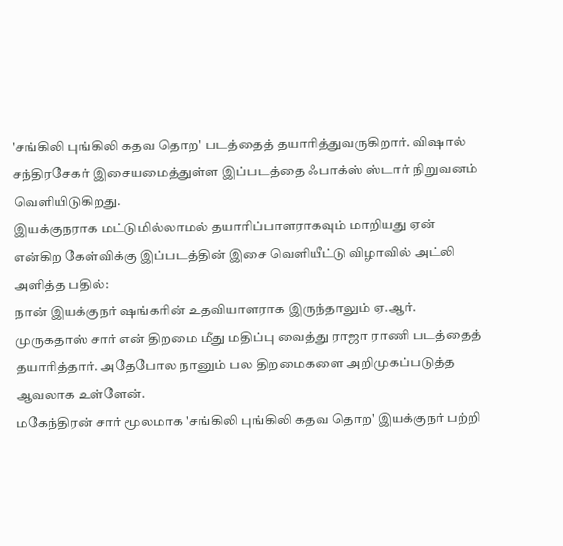'சங்கிலி புங்கிலி கதவ தொற' படத்தைத் தயாரித்துவருகிறார். விஷால் சந்திரசேகர் இசையமைத்துள்ள இப்படத்தை ஃபாக்ஸ் ஸ்டார் நிறுவனம் வெளியிடுகிறது.
இயக்குநராக மட்டுமில்லாமல் தயாரிப்பாளராகவும் மாறியது ஏன் என்கிற கேள்விக்கு இப்படத்தின் இசை வெளியீட்டு விழாவில் அட்லி அளித்த பதில்:
நான் இயக்குநர் ஷங்கரின் உதவியாளராக இருந்தாலும் ஏ.ஆர். முருகதாஸ் சார் என் திறமை மீது மதிப்பு வைத்து ராஜா ராணி படத்தைத் தயாரித்தார். அதேபோல நானும் பல திறமைகளை அறிமுகப்படுத்த ஆவலாக உள்ளேன்.
மகேந்திரன் சார் மூலமாக 'சங்கிலி புங்கிலி கதவ தொற' இயக்குநர் பற்றி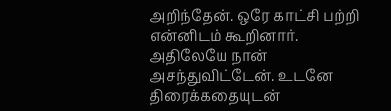அறிந்தேன். ஒரே காட்சி பற்றி என்னிடம் கூறினார். அதிலேயே நான் அசந்துவிட்டேன். உடனே திரைக்கதையுடன்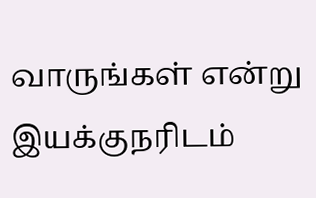வாருங்கள் என்று இயக்குநரிடம்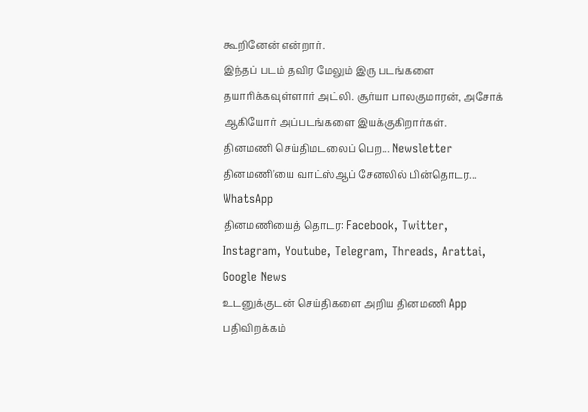கூறினேன் என்றார்.
இந்தப் படம் தவிர மேலும் இரு படங்களை தயாரிக்கவுள்ளார் அட்லி. சூர்யா பாலகுமாரன், அசோக் ஆகியோர் அப்படங்களை இயக்குகிறார்கள்.
தினமணி செய்திமடலைப் பெற... Newsletter
தினமணி'யை வாட்ஸ்ஆப் சேனலில் பின்தொடர... WhatsApp
தினமணியைத் தொடர: Facebook, Twitter, Instagram, Youtube, Telegram, Threads, Arattai, Google News
உடனுக்குடன் செய்திகளை அறிய தினமணி App பதிவிறக்கம்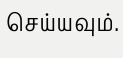செய்யவும்.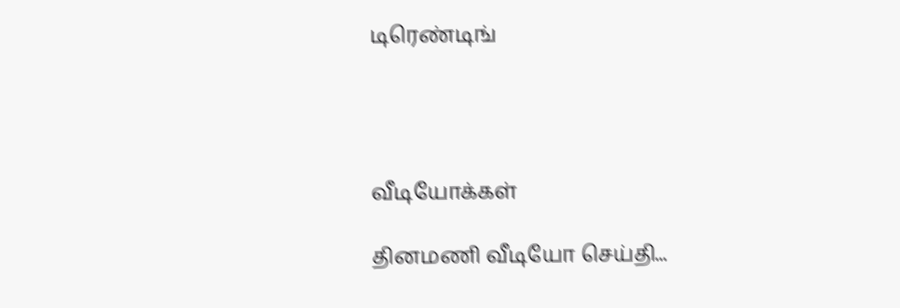டிரெண்டிங்




வீடியோக்கள்

தினமணி வீடியோ செய்தி...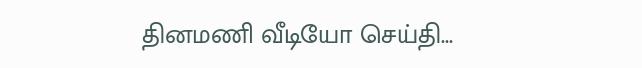தினமணி வீடியோ செய்தி...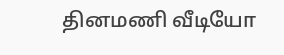தினமணி வீடியோ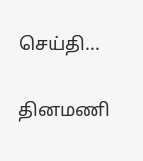செய்தி...

தினமணி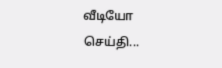வீடியோ செய்தி...